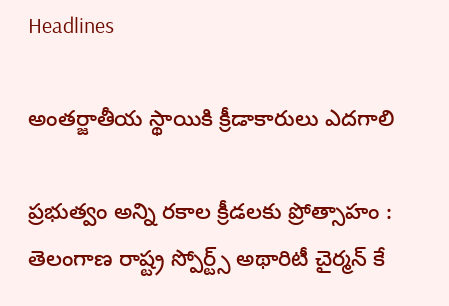Headlines

అంతర్జాతీయ స్థాయికి క్రీడాకారులు ఎదగాలి

ప్రభుత్వం అన్ని రకాల క్రీడలకు ప్రోత్సాహం : తెలంగాణ రాష్ట్ర స్పోర్ట్స్ అథారిటీ చైర్మన్ కే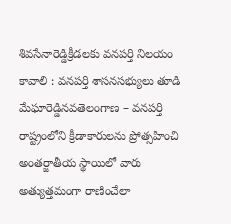శివసేనారెడ్డిక్రీడలకు వనపర్తి నిలయం కావాలి : వనపర్తి శాసనసభ్యులు తూడి మేఘారెడ్డినవతెలంగాణ – వనపర్తి రాష్ట్రంలోని క్రీడాకారులను ప్రోత్సహించి అంతర్జాతీయ స్థాయిలో వారు అత్యుత్తమంగా రాణించేలా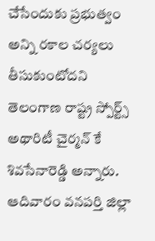చేసేందుకు ప్రభుత్వం అన్ని రకాల చర్యలు తీసుకుంటోదని తెలంగాణ రాష్ట్ర స్పోర్ట్స్ అథారిటీ చైర్మన్ కే శివసేనారెడ్డి అన్నారు. ఆదివారం వనపర్తి జిల్లా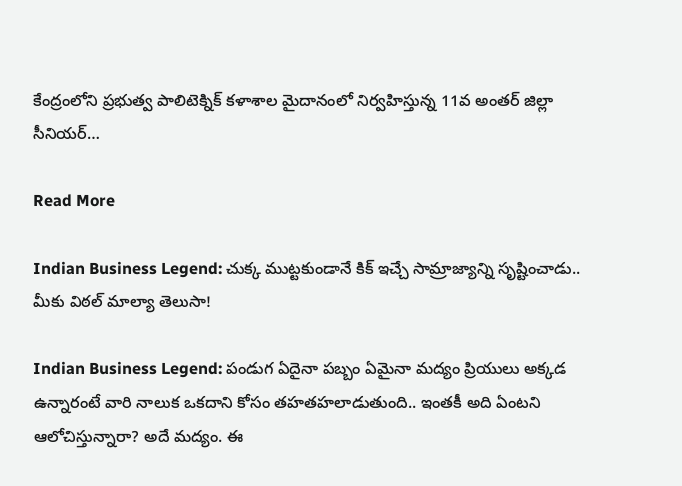కేంద్రంలోని ప్రభుత్వ పాలిటెక్నిక్ కళాశాల మైదానంలో నిర్వహిస్తున్న 11వ అంతర్ జిల్లా సీనియర్…

Read More

Indian Business Legend: చుక్క ముట్టకుండానే కిక్ ఇచ్చే సామ్రాజ్యాన్ని సృష్టించాడు.. మీకు విఠల్ మాల్యా తెలుసా!

Indian Business Legend: పండుగ ఏదైనా పబ్బం ఏమైనా మద్యం ప్రియులు అక్కడ ఉన్నారంటే వారి నాలుక ఒకదాని కోసం తహతహలాడుతుంది.. ఇంతకీ అది ఏంటని ఆలోచిస్తున్నారా? అదే మద్యం. ఈ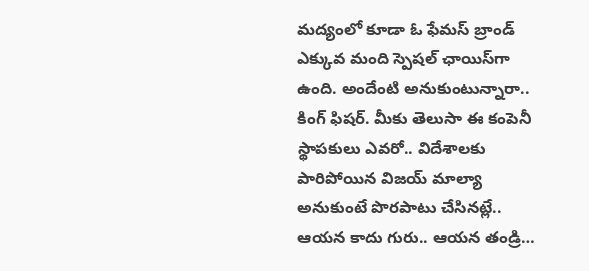మద్యంలో కూడా ఓ ఫేమస్ బ్రాండ్ ఎక్కువ మంది స్పెషల్ ఛాయిస్‌గా ఉంది. అందేంటి అనుకుంటున్నారా.. కింగ్ ఫిషర్. మీకు తెలుసా ఈ కంపెనీ స్థాపకులు ఎవరో.. విదేశాలకు పారిపోయిన విజయ్ మాల్యా అనుకుంటే పొరపాటు చేసినట్లే.. ఆయన కాదు గురు.. ఆయన తండ్రి…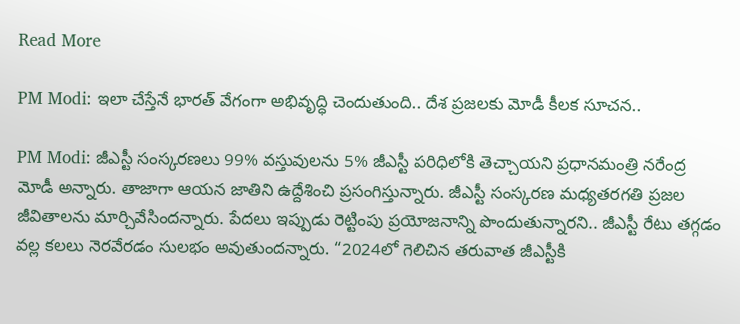Read More

PM Modi: ఇలా చేస్తేనే భారత్ వేగంగా అభివృద్ధి చెందుతుంది.. దేశ ప్రజలకు మోడీ కీలక సూచన..

PM Modi: జీఎస్టీ సంస్కరణలు 99% వస్తువులను 5% జీఎస్టీ పరిధిలోకి తెచ్చాయని ప్రధానమంత్రి నరేంద్ర మోడీ అన్నారు. తాజాగా ఆయన జాతిని ఉద్దేశించి ప్రసంగిస్తున్నారు. జీఎస్టీ సంస్కరణ మధ్యతరగతి ప్రజల జీవితాలను మార్చివేసిందన్నారు. పేదలు ఇప్పుడు రెట్టింపు ప్రయోజనాన్ని పొందుతున్నారని.. జీఎస్టీ రేటు తగ్గడం వల్ల కలలు నెరవేరడం సులభం అవుతుందన్నారు. “2024లో గెలిచిన తరువాత జీఎస్టీకి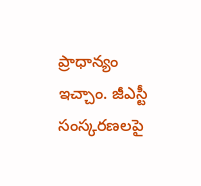ప్రాధాన్యం ఇచ్చాం. జీఎస్టీ సంస్కరణలపై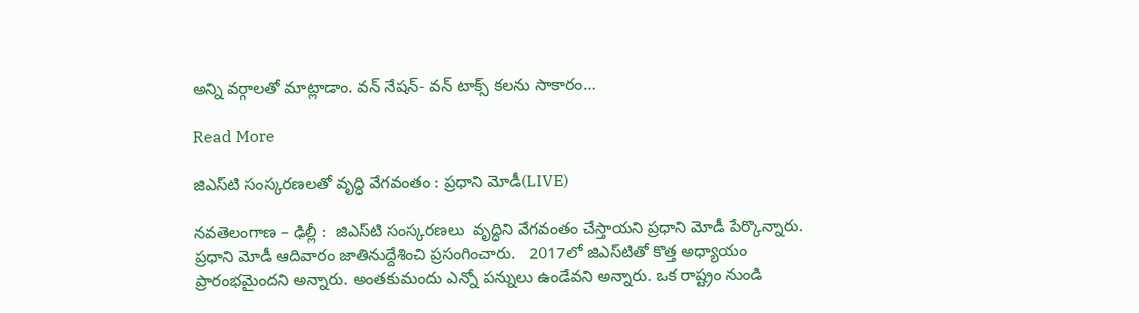అన్ని వర్గాలతో మాట్లాడాం. వన్‌ నేషన్‌- వన్‌ టాక్స్‌ కలను సాకారం…

Read More

జిఎస్‌టి సంస్కరణలతో వృద్ధి వేగవంతం : ప్రధాని మోడీ(LIVE)

నవతెలంగాణ – ఢిల్లీ :  జిఎస్‌టి సంస్కరణలు  వృద్ధిని వేగవంతం చేస్తాయని ప్రధాని మోడీ పేర్కొన్నారు.  ప్రధాని మోడీ ఆదివారం జాతినుద్దేశించి ప్రసంగించారు.   2017లో జిఎస్‌టితో కొత్త అధ్యాయం ప్రారంభమైందని అన్నారు. అంతకుమందు ఎన్నో పన్నులు ఉండేవని అన్నారు. ఒక రాష్ట్రం నుండి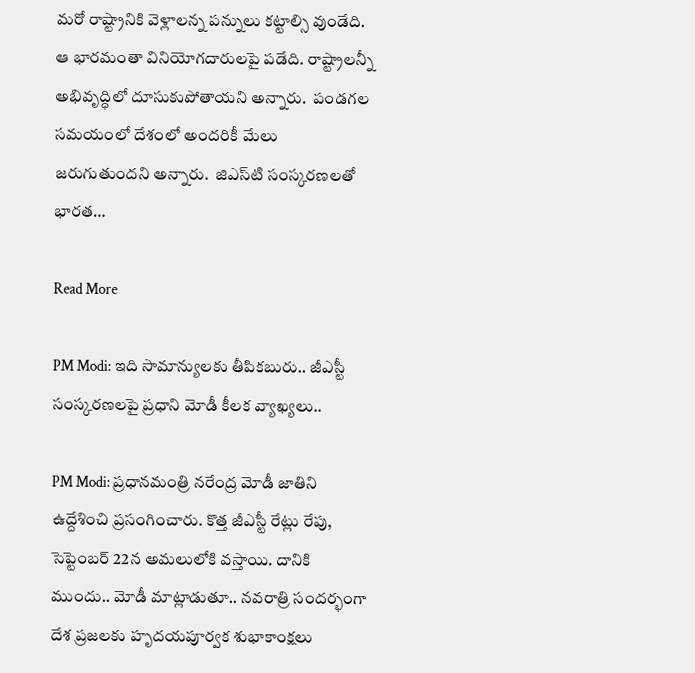మరో రాష్ట్రానికి వెళ్లాలన్న పన్నులు కట్టాల్సి వుండేది. ఆ భారమంతా వినియోగదారులపై పడేది. రాష్ట్రాలన్నీ అభివృద్ధిలో దూసుకుపోతాయని అన్నారు.  పండగల సమయంలో దేశంలో అందరికీ మేలు జరుగుతుందని అన్నారు.  జిఎస్‌టి సంస్కరణలతో భారత…

Read More

PM Modi: ఇది సామాన్యులకు తీపికబురు.. జీఎస్టీ సంస్కరణలపై ప్రధాని మోడీ కీలక వ్యాఖ్యలు..

PM Modi: ప్రధానమంత్రి నరేంద్ర మోడీ జాతిని ఉద్దేశించి ప్రసంగించారు. కొత్త జీఎస్టీ రేట్లు రేపు, సెప్టెంబర్ 22న అమలులోకి వస్తాయి. దానికి ముందు.. మోడీ మాట్లాడుతూ.. నవరాత్రి సందర్భంగా దేశ ప్రజలకు హృదయపూర్వక శుభాకాంక్షలు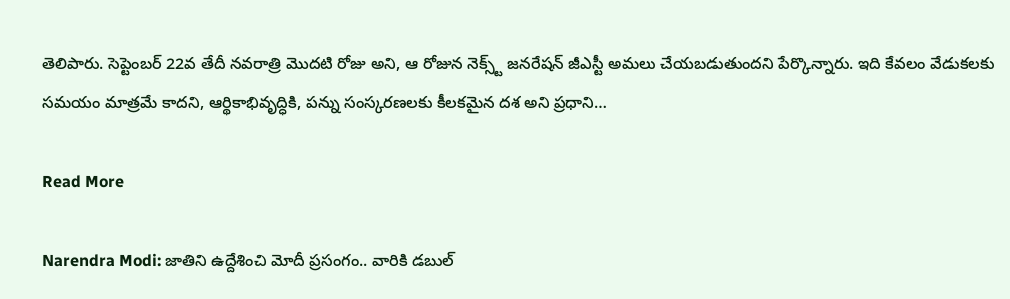తెలిపారు. సెప్టెంబర్ 22వ తేదీ నవరాత్రి మొదటి రోజు అని, ఆ రోజున నెక్స్ట్ జనరేషన్ జీఎస్టీ అమలు చేయబడుతుందని పేర్కొన్నారు. ఇది కేవలం వేడుకలకు సమయం మాత్రమే కాదని, ఆర్థికాభివృద్ధికి, పన్ను సంస్కరణలకు కీలకమైన దశ అని ప్రధాని…

Read More

Narendra Modi: జాతిని ఉద్దేశించి మోదీ ప్రసంగం.. వారికి డబుల్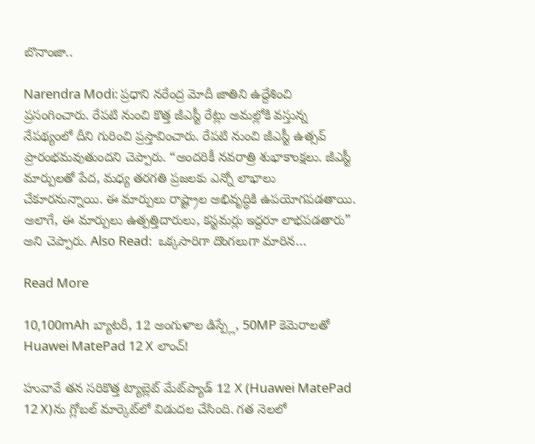బొనాంజా..

Narendra Modi: ప్రధాని నరేంద్ర మోదీ జాతిని ఉద్దేశించి ప్రసంగించారు. రేపటి నుంచి కొత్త జీఎస్టీ రేట్లు అమల్లోకి వస్తున్న నేపథ్యంలో దీని గురించి ప్రస్తావించారు. రేపటి నుంచి జీఎస్టీ ఉత్సవ్ ప్రారంభమవుతుందని చెప్పారు. “అందరికీ నవరాత్రి శుభాకాంక్షలు. జీఎస్టీ మార్పులతో పేద, మధ్య తరగతి ప్రజలకు ఎన్నో లాభాలు చేకూరనున్నాయి. ఈ మార్పులు రాష్ట్రాల అభివృద్ధికి ఉపయోగపడతాయి. అలాగే, ఈ మార్పులు ఉత్పత్తిదారులు, కస్టమర్లు ఇద్దరూ లాభపడతారు” అని చెప్పారు. Also Read:  ఒక్కసారిగా దొంగలుగా మారిన…

Read More

10,100mAh బ్యాటరీ, 12 అంగుళాల డిస్ప్లే, 50MP కెమెరాలతో Huawei MatePad 12 X లాంచ్!

హువావే తన సరికొత్త ట్యాబ్లెట్ మేట్‌ప్యాడ్ 12 X (Huawei MatePad 12 X)ను గ్లోబల్ మార్కెట్‌లో విడుదల చేసింది. గత నెలలో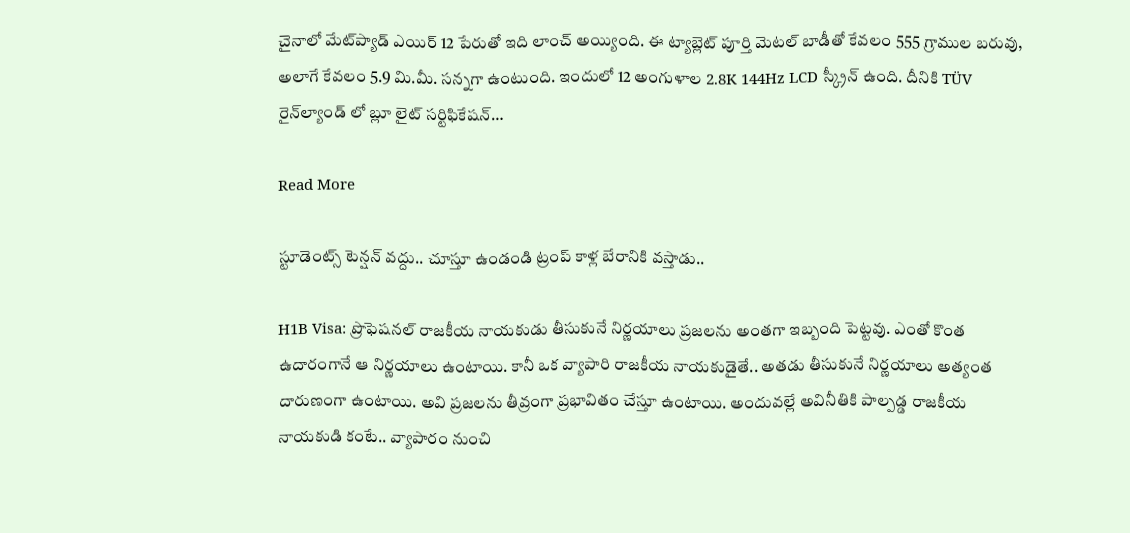చైనాలో మేట్‌ప్యాడ్ ఎయిర్ 12 పేరుతో ఇది లాంచ్ అయ్యింది. ఈ ట్యాబ్లెట్ పూర్తి మెటల్ బాడీతో కేవలం 555 గ్రాముల బరువు, అలాగే కేవలం 5.9 మి.మీ. సన్నగా ఉంటుంది. ఇందులో 12 అంగుళాల 2.8K 144Hz LCD స్క్రీన్ ఉంది. దీనికి TÜV రైన్‌ల్యాండ్ లో బ్లూ లైట్ సర్టిఫికేషన్…

Read More

స్టూడెంట్స్ టెన్షన్ వద్దు.. చూస్తూ ఉండండి ట్రంప్ కాళ్ల బేరానికి వస్తాడు..

H1B Visa: ప్రొఫెషనల్ రాజకీయ నాయకుడు తీసుకునే నిర్ణయాలు ప్రజలను అంతగా ఇబ్బంది పెట్టవు. ఎంతో కొంత ఉదారంగానే ఆ నిర్ణయాలు ఉంటాయి. కానీ ఒక వ్యాపారి రాజకీయ నాయకుడైతే.. అతడు తీసుకునే నిర్ణయాలు అత్యంత దారుణంగా ఉంటాయి. అవి ప్రజలను తీవ్రంగా ప్రభావితం చేస్తూ ఉంటాయి. అందువల్లే అవినీతికి పాల్పడ్డ రాజకీయ నాయకుడి కంటే.. వ్యాపారం నుంచి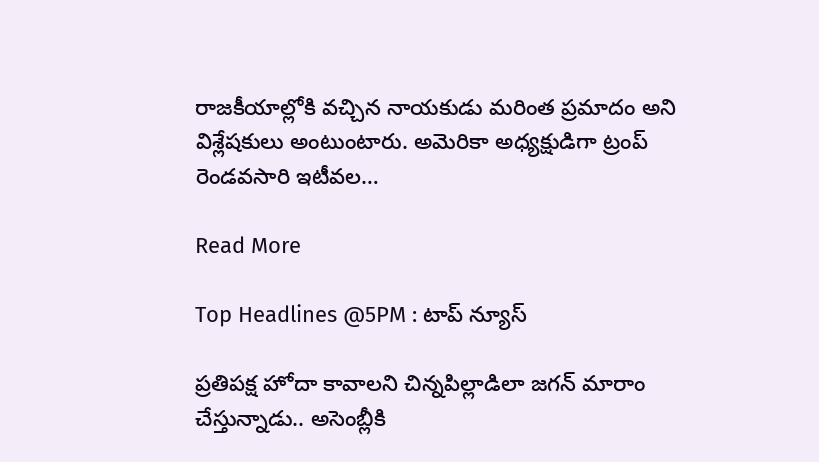రాజకీయాల్లోకి వచ్చిన నాయకుడు మరింత ప్రమాదం అని విశ్లేషకులు అంటుంటారు. అమెరికా అధ్యక్షుడిగా ట్రంప్ రెండవసారి ఇటీవల…

Read More

Top Headlines @5PM : టాప్‌ న్యూస్‌

ప్రతిపక్ష హోదా కావాలని చిన్నపిల్లాడిలా జగన్ మారాం చేస్తున్నాడు.. అసెంబ్లీకి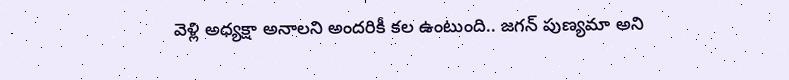వెళ్లి అధ్యక్షా అనాలని అందరికీ కల ఉంటుంది.. జగన్ పుణ్యమా అని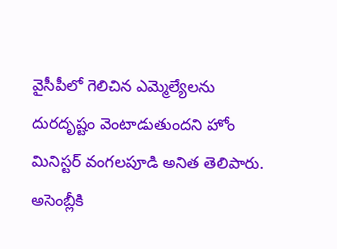వైసీపీలో గెలిచిన ఎమ్మెల్యేలను దురదృష్టం వెంటాడుతుందని హోం మినిస్టర్ వంగలపూడి అనిత తెలిపారు. అసెంబ్లీకి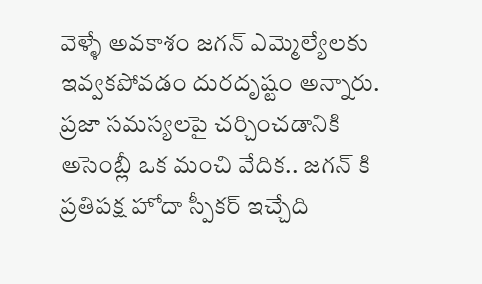వెళ్ళే అవకాశం జగన్ ఎమ్మెల్యేలకు ఇవ్వకపోవడం దురదృష్టం అన్నారు. ప్రజా సమస్యలపై చర్చించడానికి అసెంబ్లీ ఒక మంచి వేదిక.. జగన్ కి ప్రతిపక్ష హోదా స్పీకర్ ఇచ్చేది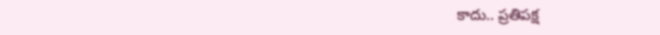కాదు.. ప్రతిపక్ష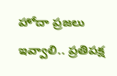హోదా ప్రజలు ఇవ్వాలి.. ప్రతిపక్ష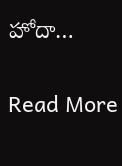హోదా…

Read More